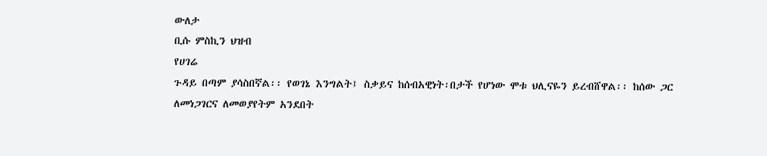ውለታ
ቢሱ ምስኪን ህዝብ
የሀገሬ
ጉዳይ በጣም ያሳስበኛል፡፡ የወገኔ እንግልት፤ ስቃይና ከሰብአዊነት፡በታች የሆነው ሞቱ ህሊናዬን ይረብሸዋል፡፡ ከሰው ጋር
ለመነጋገርና ለመወያየትም አንደበት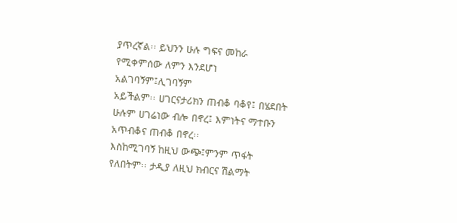ያጥረኛል፡፡ ይህንን ሁሉ ግፍና መከራ የሚቀምሰው ለምን እንደሆነ አልገባኝም፤ሊገባኝም
አይችልም፡፡ ሀገርናታሪክን ጠብቆ ባቆየ፤ በሄደበት ሁሉም ሀገሬነው ብሎ በኖረ፤ እምነትና ማተቡን አጥብቆና ጠብቆ በኖረ፡፡
እስከሚገባኝ ከዚህ ውጭ፤ምንም ጥፋት የለበትም፡፡ ታዲያ ለዚህ ክብርና ሽልማት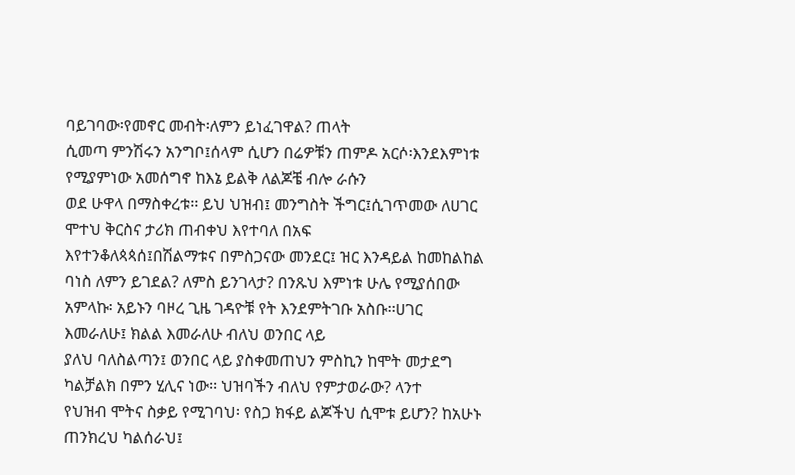ባይገባው፡የመኖር መብት፡ለምን ይነፈገዋል? ጠላት
ሲመጣ ምንሽሩን አንግቦ፤ሰላም ሲሆን በሬዎቹን ጠምዶ አርሶ፡እንደእምነቱ የሚያምነው አመሰግኖ ከእኔ ይልቅ ለልጆቼ ብሎ ራሱን
ወደ ሁዋላ በማስቀረቱ፡፡ ይህ ህዝብ፤ መንግስት ችግር፤ሲገጥመው ለሀገር ሞተህ ቅርስና ታሪክ ጠብቀህ እየተባለ በአፍ
እየተንቆለጳጳሰ፤በሽልማቱና በምስጋናው መንደር፤ ዝር እንዳይል ከመከልከል ባነስ ለምን ይገደል? ለምስ ይንገላታ? በንጹህ እምነቱ ሁሌ የሚያሰበው አምላኩ፡ አይኑን ባዞረ ጊዜ ገዳዮቹ የት እንደምትገቡ አስቡ፡፡ሀገር እመራለሁ፤ ክልል እመራለሁ ብለህ ወንበር ላይ
ያለህ ባለስልጣን፤ ወንበር ላይ ያስቀመጠህን ምስኪን ከሞት መታደግ ካልቻልክ በምን ሂሊና ነው፡፡ ህዝባችን ብለህ የምታወራው? ላንተ
የህዝብ ሞትና ስቃይ የሚገባህ፡ የስጋ ክፋይ ልጆችህ ሲሞቱ ይሆን? ከአሁኑ ጠንክረህ ካልሰራህ፤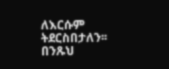ለእርሱም ትደርስበታለን፡፡ በንጹህ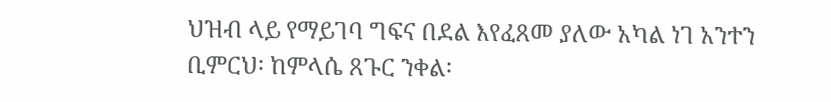ህዝብ ላይ የማይገባ ግፍና በደል እየፈጸመ ያለው አካል ነገ አንተን ቢምርህ፡ ከምላሴ ጸጉር ንቀል፡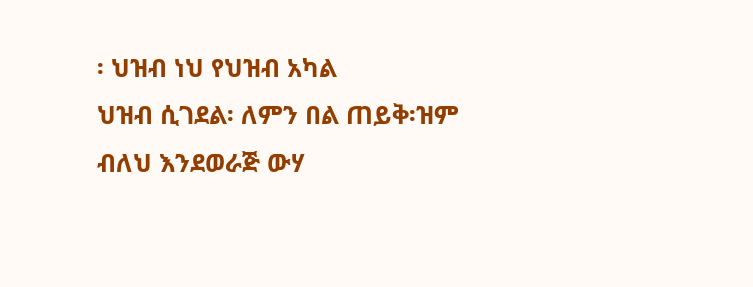፡ ህዝብ ነህ የህዝብ አካል
ህዝብ ሲገደል፡ ለምን በል ጠይቅ፡ዝም ብለህ እንደወራጅ ውሃ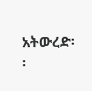አትውረድ፡፡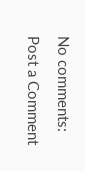No comments:
Post a Comment